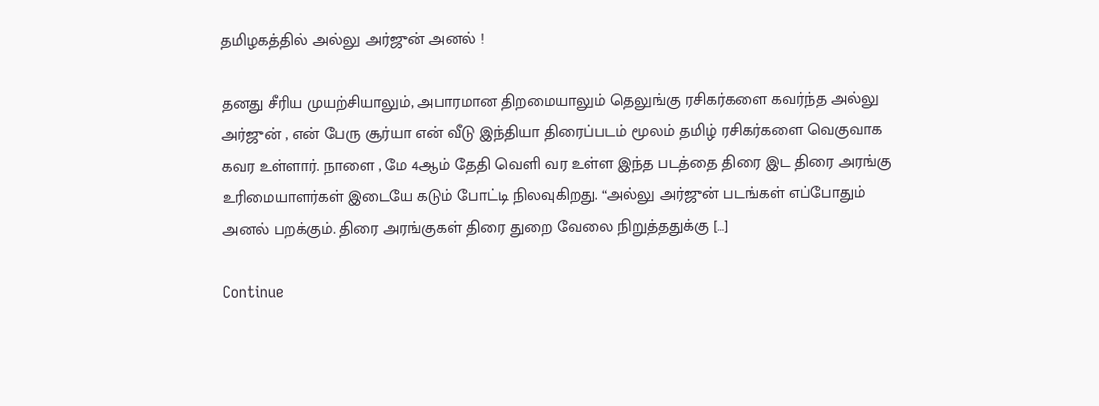தமிழகத்தில் அல்லு அர்ஜுன் அனல் !

தனது சீரிய முயற்சியாலும், அபாரமான திறமையாலும் தெலுங்கு ரசிகர்களை கவர்ந்த அல்லு அர்ஜுன் , என் பேரு சூர்யா என் வீடு இந்தியா திரைப்படம் மூலம் தமிழ் ரசிகர்களை வெகுவாக கவர உள்ளார். நாளை , மே 4ஆம் தேதி வெளி வர உள்ள இந்த படத்தை திரை இட திரை அரங்கு உரிமையாளர்கள் இடையே கடும் போட்டி நிலவுகிறது. “அல்லு அர்ஜுன் படங்கள் எப்போதும் அனல் பறக்கும். திரை அரங்குகள் திரை துறை வேலை நிறுத்ததுக்கு […]

Continue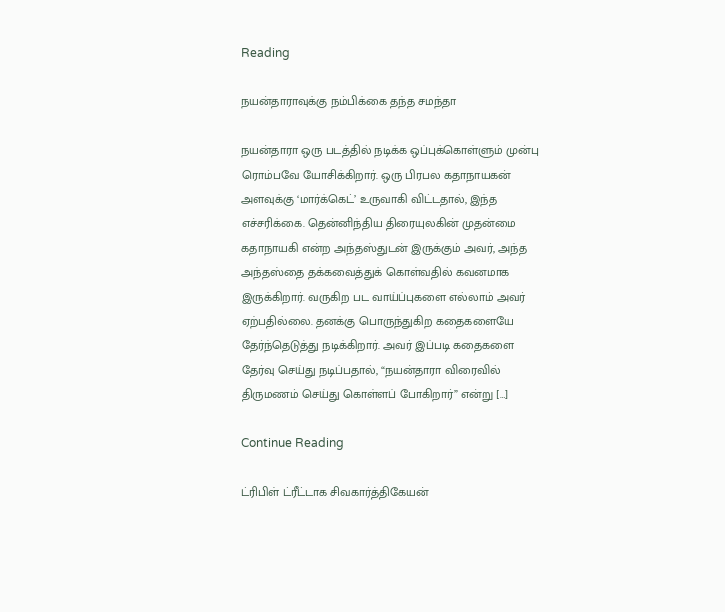Reading

நயன்தாராவுக்கு நம்பிக்கை தந்த சமந்தா

நயன்தாரா ஒரு படத்தில் நடிக்க ஒப்புக்கொள்ளும் முன்பு ரொம்பவே யோசிக்கிறார். ஒரு பிரபல கதாநாயகன் அளவுக்கு ‘மார்க்கெட்’ உருவாகி விட்டதால், இந்த எச்சரிக்கை. தென்னிந்திய திரையுலகின் முதன்மை கதாநாயகி என்ற அந்தஸ்துடன் இருக்கும் அவர், அந்த அந்தஸ்தை தக்கவைத்துக் கொள்வதில் கவனமாக இருக்கிறார். வருகிற பட வாய்ப்புகளை எல்லாம் அவர் ஏற்பதில்லை. தனக்கு பொருந்துகிற கதைகளையே தேர்ந்தெடுத்து நடிக்கிறார். அவர் இப்படி கதைகளை தேர்வு செய்து நடிப்பதால், “நயன்தாரா விரைவில் திருமணம் செய்து கொள்ளப் போகிறார்” என்று […]

Continue Reading

ட்ரிபிள் ட்ரீட்டாக சிவகார்த்திகேயன்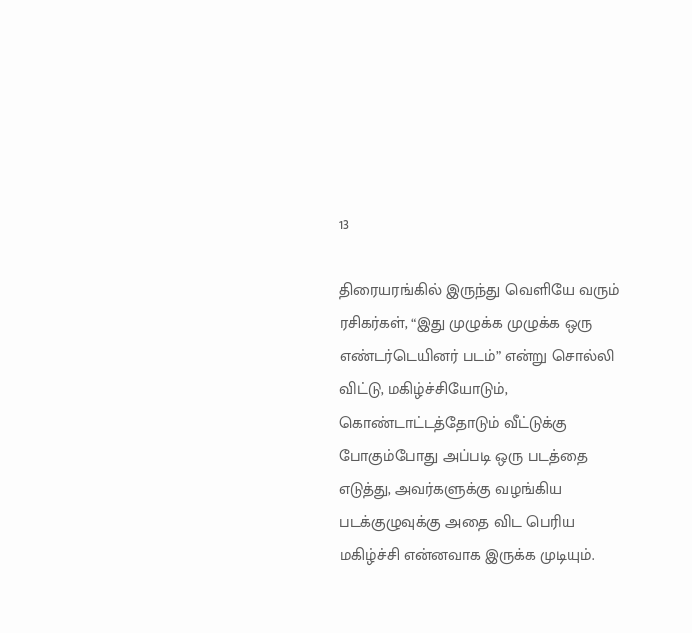13

திரையரங்கில் இருந்து வெளியே வரும் ரசிகர்கள், “இது முழுக்க முழுக்க ஒரு  எண்டர்டெயினர் படம்” என்று சொல்லி விட்டு, மகிழ்ச்சியோடும், கொண்டாட்டத்தோடும் வீட்டுக்கு போகும்போது அப்படி ஒரு படத்தை எடுத்து, அவர்களுக்கு வழங்கிய படக்குழுவுக்கு அதை விட பெரிய மகிழ்ச்சி என்னவாக இருக்க முடியும்.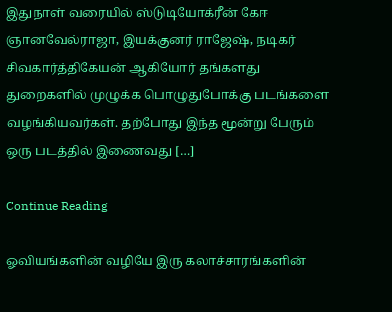இதுநாள் வரையில் ஸ்டுடியோக்ரீன் கேஈ ஞானவேல்ராஜா, இயக்குனர் ராஜேஷ், நடிகர் சிவகார்த்திகேயன் ஆகியோர் தங்களது துறைகளில் முழுக்க பொழுதுபோக்கு படங்களை வழங்கியவர்கள். தற்போது இந்த மூன்று பேரும் ஒரு படத்தில் இணைவது […]

Continue Reading

ஓவியங்களின் வழியே இரு கலாச்சாரங்களின்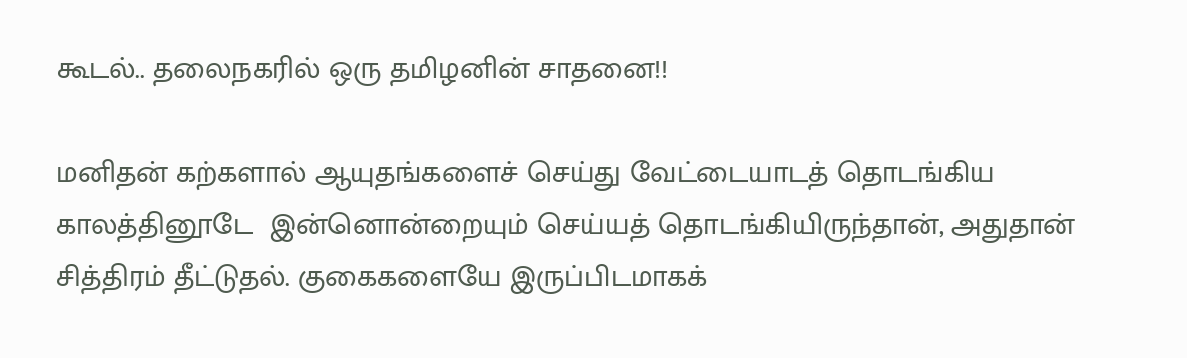கூடல்.. தலைநகரில் ஒரு தமிழனின் சாதனை!!

மனிதன் கற்களால் ஆயுதங்களைச் செய்து வேட்டையாடத் தொடங்கிய காலத்தினூடே  இன்னொன்றையும் செய்யத் தொடங்கியிருந்தான், அதுதான் சித்திரம் தீட்டுதல். குகைகளையே இருப்பிடமாகக்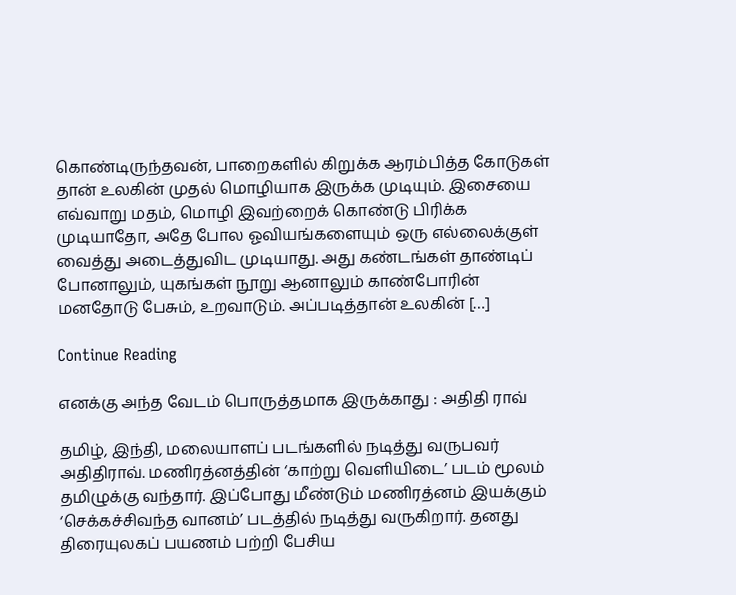கொண்டிருந்தவன், பாறைகளில் கிறுக்க ஆரம்பித்த கோடுகள் தான் உலகின் முதல் மொழியாக இருக்க முடியும். இசையை எவ்வாறு மதம், மொழி இவற்றைக் கொண்டு பிரிக்க முடியாதோ, அதே போல ஓவியங்களையும் ஒரு எல்லைக்குள் வைத்து அடைத்துவிட முடியாது. அது கண்டங்கள் தாண்டிப் போனாலும், யுகங்கள் நூறு ஆனாலும் காண்போரின் மனதோடு பேசும், உறவாடும். அப்படித்தான் உலகின் […]

Continue Reading

எனக்கு அந்த வேடம் பொருத்தமாக இருக்காது : அதிதி ராவ்

தமிழ், இந்தி, மலையாளப் படங்களில் நடித்து வருபவர் அதிதிராவ். மணிரத்னத்தின் ‘காற்று வெளியிடை’ படம் மூலம் தமிழுக்கு வந்தார். இப்போது மீண்டும் மணிரத்னம் இயக்கும் ‘செக்கச்சிவந்த வானம்’ படத்தில் நடித்து வருகிறார். தனது திரையுலகப் பயணம் பற்றி பேசிய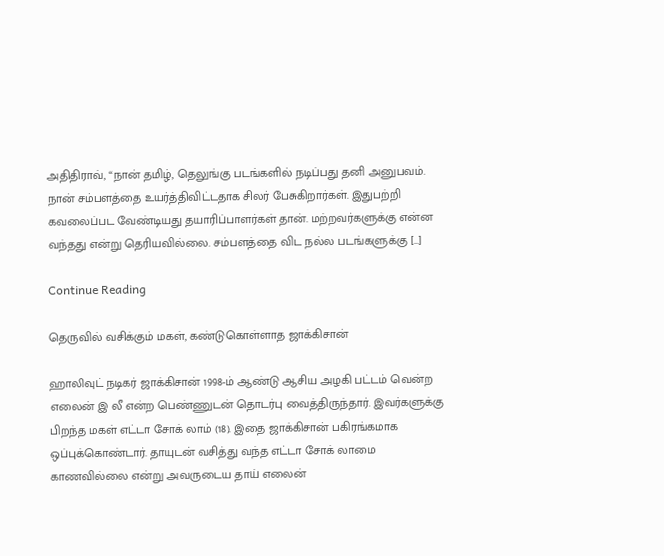அதிதிராவ், “நான் தமிழ், தெலுங்கு படங்களில் நடிப்பது தனி அனுபவம். நான் சம்பளத்தை உயர்த்திவிட்டதாக சிலர் பேசுகிறார்கள். இதுபற்றி கவலைப்பட வேண்டியது தயாரிப்பாளர்கள் தான். மற்றவர்களுக்கு என்ன வந்தது என்று தெரியவில்லை. சம்பளத்தை விட நல்ல படங்களுக்கு […]

Continue Reading

தெருவில் வசிக்கும் மகள், கண்டுகொள்ளாத ஜாக்கிசான்

ஹாலிவுட் நடிகர் ஜாக்கிசான் 1998-ம் ஆண்டு ஆசிய அழகி பட்டம் வென்ற எலைன் இ லீ என்ற பெண்ணுடன் தொடர்பு வைத்திருந்தார். இவர்களுக்கு பிறந்த மகள் எட்டா சோக் லாம் (18). இதை ஜாக்கிசான் பகிரங்கமாக ஒப்புக்கொண்டார். தாயுடன் வசித்து வந்த எட்டா சோக் லாமை காணவில்லை என்று அவருடைய தாய் எலைன்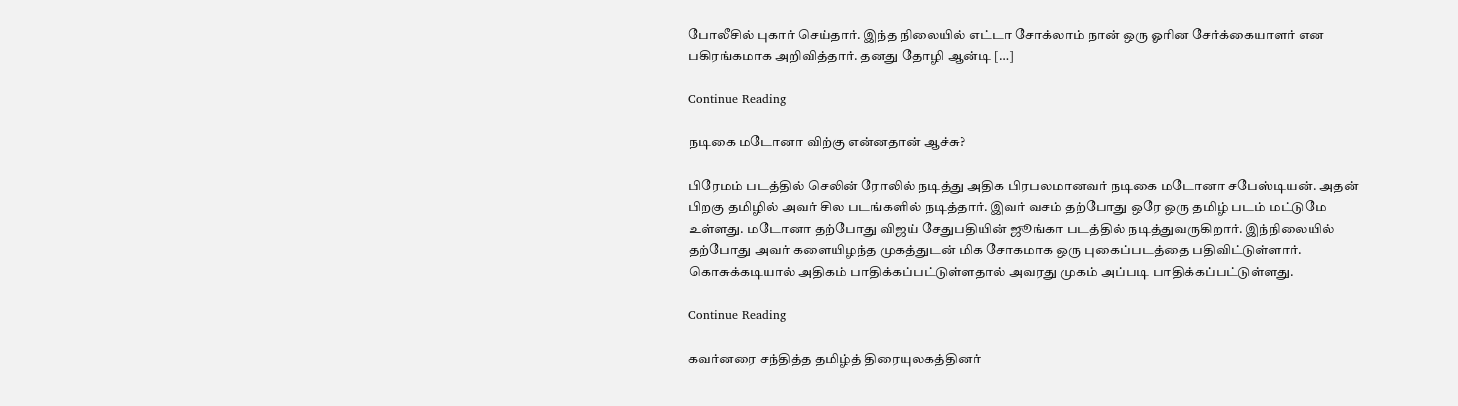போலீசில் புகார் செய்தார். இந்த நிலையில் எட்டா சோக்லாம் நான் ஒரு ஓரின சேர்க்கையாளர் என பகிரங்கமாக அறிவித்தார். தனது தோழி ஆன்டி […]

Continue Reading

நடிகை மடோனா விற்கு என்னதான் ஆச்சு?

பிரேமம் படத்தில் செலின் ரோலில் நடித்து அதிக பிரபலமானவர் நடிகை மடோனா சபேஸ்டியன். அதன் பிறகு தமிழில் அவர் சில படங்களில் நடித்தார். இவர் வசம் தற்போது ஒரே ஒரு தமிழ் படம் மட்டுமே உள்ளது. மடோனா தற்போது விஜய் சேதுபதியின் ஜூங்கா படத்தில் நடித்துவருகிறார். இந்நிலையில் தற்போது அவர் களையிழந்த முகத்துடன் மிக சோகமாக ஒரு புகைப்படத்தை பதிவிட்டுள்ளார். கொசுக்கடியால் அதிகம் பாதிக்கப்பட்டுள்ளதால் அவரது முகம் அப்படி பாதிக்கப்பட்டுள்ளது.

Continue Reading

கவர்னரை சந்தித்த தமிழ்த் திரையுலகத்தினர்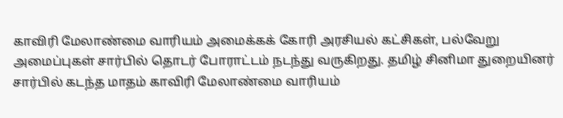காவிரி மேலாண்மை வாரியம் அமைக்கக் கோரி அரசியல் கட்சிகள், பல்வேறு அமைப்புகள் சார்பில் தொடர் போராட்டம் நடந்து வருகிறது. தமிழ் சினிமா துறையினர் சார்பில் கடந்த மாதம் காவிரி மேலாண்மை வாரியம்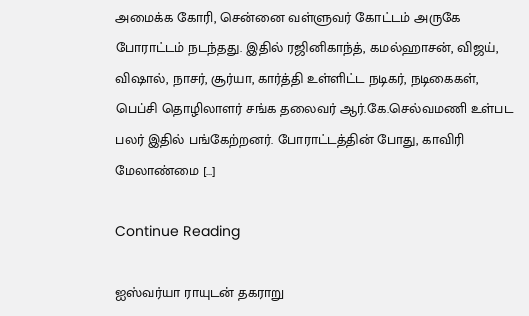அமைக்க கோரி, சென்னை வள்ளுவர் கோட்டம் அருகே போராட்டம் நடந்தது. இதில் ரஜினிகாந்த், கமல்ஹாசன், விஜய், விஷால், நாசர், சூர்யா, கார்த்தி உள்ளிட்ட நடிகர், நடிகைகள், பெப்சி தொழிலாளர் சங்க தலைவர் ஆர்.கே.செல்வமணி உள்பட பலர் இதில் பங்கேற்றனர். போராட்டத்தின் போது, காவிரி மேலாண்மை […]

Continue Reading

ஐஸ்வர்யா ராயுடன் தகராறு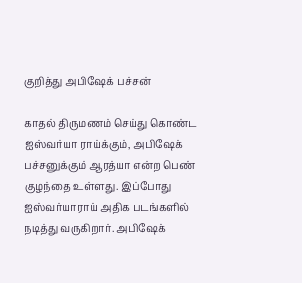குறித்து அபிஷேக் பச்சன்

காதல் திருமணம் செய்து கொண்ட ஐஸ்வர்யா ராய்க்கும், அபிஷேக் பச்சனுக்கும் ஆரத்யா என்ற பெண் குழந்தை உள்ளது. இப்போது ஐஸ்வர்யாராய் அதிக படங்களில் நடித்து வருகிறார். அபிஷேக்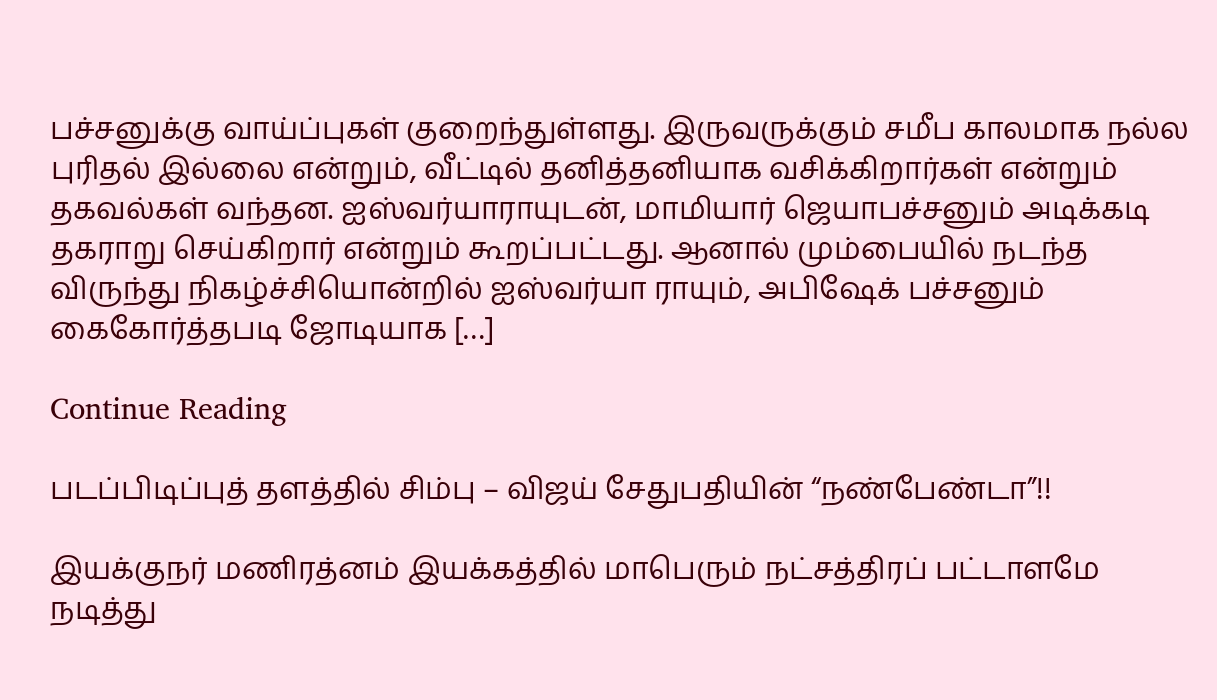பச்சனுக்கு வாய்ப்புகள் குறைந்துள்ளது. இருவருக்கும் சமீப காலமாக நல்ல புரிதல் இல்லை என்றும், வீட்டில் தனித்தனியாக வசிக்கிறார்கள் என்றும் தகவல்கள் வந்தன. ஐஸ்வர்யாராயுடன், மாமியார் ஜெயாபச்சனும் அடிக்கடி தகராறு செய்கிறார் என்றும் கூறப்பட்டது. ஆனால் மும்பையில் நடந்த விருந்து நிகழ்ச்சியொன்றில் ஐஸ்வர்யா ராயும், அபிஷேக் பச்சனும் கைகோர்த்தபடி ஜோடியாக […]

Continue Reading

படப்பிடிப்புத் தளத்தில் சிம்பு – விஜய் சேதுபதியின் “நண்பேண்டா”!!

இயக்குநர் மணிரத்னம் இயக்கத்தில் மாபெரும் நட்சத்திரப் பட்டாளமே நடித்து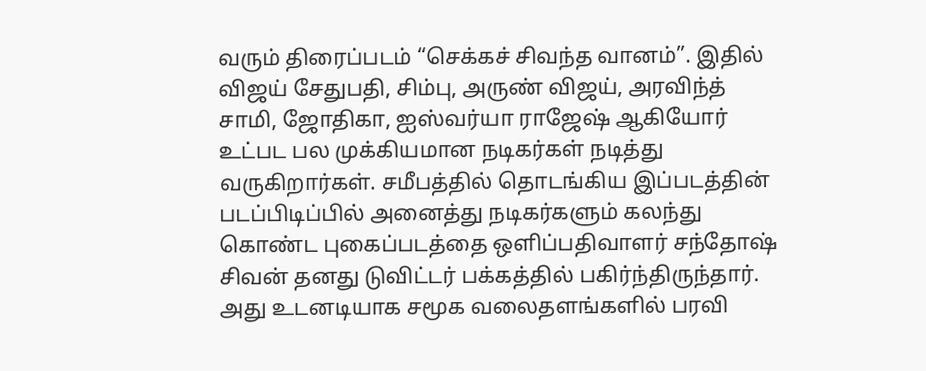வரும் திரைப்படம் “செக்கச் சிவந்த வானம்”. இதில் விஜய் சேதுபதி, சிம்பு, அருண் விஜய், அரவிந்த் சாமி, ஜோதிகா, ஐஸ்வர்யா ராஜேஷ் ஆகியோர் உட்பட பல முக்கியமான நடிகர்கள் நடித்து வருகிறார்கள். சமீபத்தில் தொடங்கிய இப்படத்தின் படப்பிடிப்பில் அனைத்து நடிகர்களும் கலந்து கொண்ட புகைப்படத்தை ஒளிப்பதிவாளர் சந்தோஷ் சிவன் தனது டுவிட்டர் பக்கத்தில் பகிர்ந்திருந்தார். அது உடனடியாக சமூக வலைதளங்களில் பரவி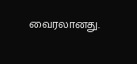வைரலானது.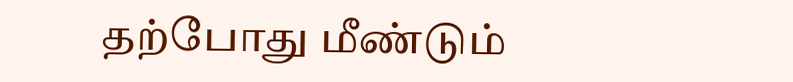தற்போது மீண்டும்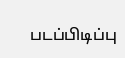படப்பிடிப்பு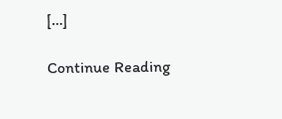[…]

Continue Reading